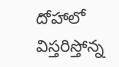దోహాలో విస్తరిస్తోన్న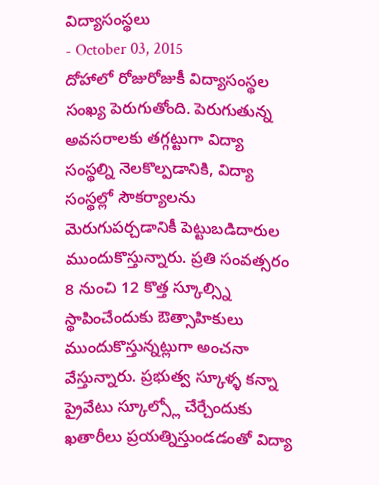విద్యాసంస్థలు
- October 03, 2015
దోహాలో రోజురోజుకీ విద్యాసంస్థల సంఖ్య పెరుగుతోంది. పెరుగుతున్న అవసరాలకు తగ్గట్టుగా విద్యా సంస్థల్ని నెలకొల్పడానికి, విద్యా సంస్థల్లో సౌకర్యాలను మెరుగుపర్చడానికీ పెట్టుబడిదారుల ముందుకొస్తున్నారు. ప్రతి సంవత్సరం 8 నుంచి 12 కొత్త స్కూల్స్ని స్థాపించేందుకు ఔత్సాహికులు ముందుకొస్తున్నట్లుగా అంచనా వేస్తున్నారు. ప్రభుత్వ స్కూళ్ళ కన్నా ప్రైవేటు స్కూల్స్లో చేర్చేందుకు ఖతారీలు ప్రయత్నిస్తుండడంతో విద్యా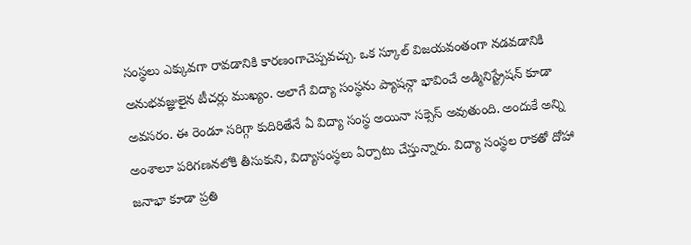సంస్థలు ఎక్కువగా రావడానికి కారణంగాచెప్పవచ్చు. ఒక స్కూల్ విజయవంతంగా నడవడానికి అనుభవజ్ఞులైన టీచర్లు ముఖ్యం. అలాగే విద్యా సంస్థను ప్యాషన్గా భావించే అడ్మినిస్ట్రేషన్ కూడా అవసరం. ఈ రెండూ సరిగ్గా కుదిరితేనే ఏ విద్యా సంస్థ అయినా సక్సెస్ అవుతుంది. అందుకే అన్ని అంశాలూ పరిగణనలోకి తీసుకుని, విద్యాసంస్థలు ఏర్పాటు చేస్తున్నారు. విద్యా సంస్థల రాకతో దోహా జనాభా కూడా ప్రతి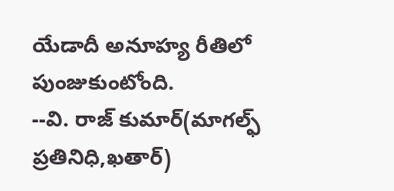యేడాదీ అనూహ్య రీతిలో పుంజుకుంటోంది.
--వి. రాజ్ కుమార్(మాగల్ఫ్ ప్రతినిధి,ఖతార్)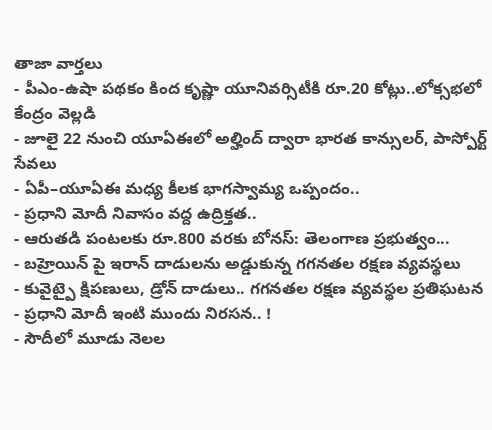తాజా వార్తలు
- పీఎం-ఉషా పథకం కింద కృష్ణా యూనివర్సిటీకి రూ.20 కోట్లు..లోక్సభలో కేంద్రం వెల్లడి
- జూలై 22 నుంచి యూఏఈలో అల్హింద్ ద్వారా భారత కాన్సులర్, పాస్పోర్ట్ సేవలు
- ఏపీ–యూఏఈ మధ్య కీలక భాగస్వామ్య ఒప్పందం..
- ప్రధాని మోదీ నివాసం వద్ద ఉద్రిక్తత..
- ఆరుతడి పంటలకు రూ.800 వరకు బోనస్: తెలంగాణ ప్రభుత్వం...
- బహ్రెయిన్ పై ఇరాన్ దాడులను అడ్డుకున్న గగనతల రక్షణ వ్యవస్థలు
- కువైట్పై క్షిపణులు, డ్రోన్ దాడులు.. గగనతల రక్షణ వ్యవస్థల ప్రతిఘటన
- ప్రధాని మోదీ ఇంటి ముందు నిరసన.. !
- సౌదీలో మూడు నెలల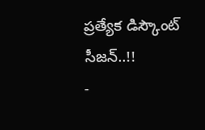ప్రత్యేక డిస్కౌంట్ సీజన్..!!
-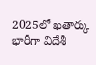2025లో ఖతార్కు భారీగా విదేశీ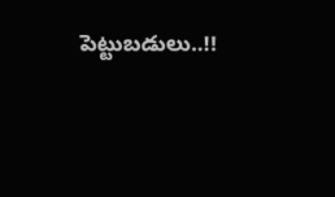పెట్టుబడులు..!!